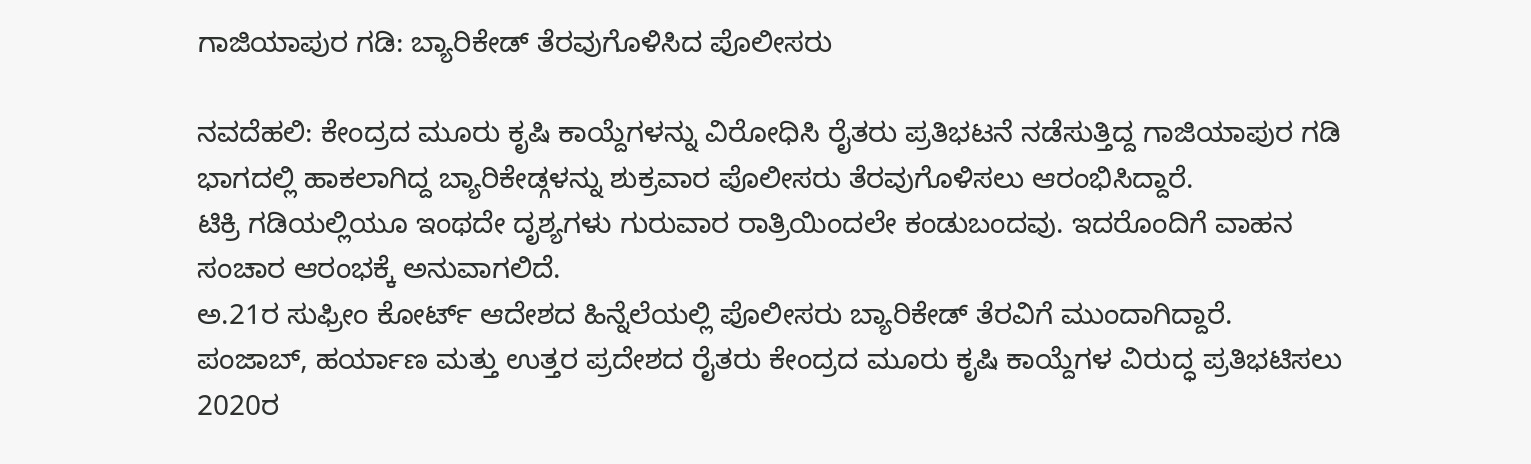ಗಾಜಿಯಾಪುರ ಗಡಿ: ಬ್ಯಾರಿಕೇಡ್ ತೆರವುಗೊಳಿಸಿದ ಪೊಲೀಸರು

ನವದೆಹಲಿ: ಕೇಂದ್ರದ ಮೂರು ಕೃಷಿ ಕಾಯ್ದೆಗಳನ್ನು ವಿರೋಧಿಸಿ ರೈತರು ಪ್ರತಿಭಟನೆ ನಡೆಸುತ್ತಿದ್ದ ಗಾಜಿಯಾಪುರ ಗಡಿ ಭಾಗದಲ್ಲಿ ಹಾಕಲಾಗಿದ್ದ ಬ್ಯಾರಿಕೇಡ್ಗಳನ್ನು ಶುಕ್ರವಾರ ಪೊಲೀಸರು ತೆರವುಗೊಳಿಸಲು ಆರಂಭಿಸಿದ್ದಾರೆ.
ಟಿಕ್ರಿ ಗಡಿಯಲ್ಲಿಯೂ ಇಂಥದೇ ದೃಶ್ಯಗಳು ಗುರುವಾರ ರಾತ್ರಿಯಿಂದಲೇ ಕಂಡುಬಂದವು. ಇದರೊಂದಿಗೆ ವಾಹನ ಸಂಚಾರ ಆರಂಭಕ್ಕೆ ಅನುವಾಗಲಿದೆ.
ಅ.21ರ ಸುಫ್ರೀಂ ಕೋರ್ಟ್ ಆದೇಶದ ಹಿನ್ನೆಲೆಯಲ್ಲಿ ಪೊಲೀಸರು ಬ್ಯಾರಿಕೇಡ್ ತೆರವಿಗೆ ಮುಂದಾಗಿದ್ದಾರೆ.
ಪಂಜಾಬ್, ಹರ್ಯಾಣ ಮತ್ತು ಉತ್ತರ ಪ್ರದೇಶದ ರೈತರು ಕೇಂದ್ರದ ಮೂರು ಕೃಷಿ ಕಾಯ್ದೆಗಳ ವಿರುದ್ಧ ಪ್ರತಿಭಟಿಸಲು 2020ರ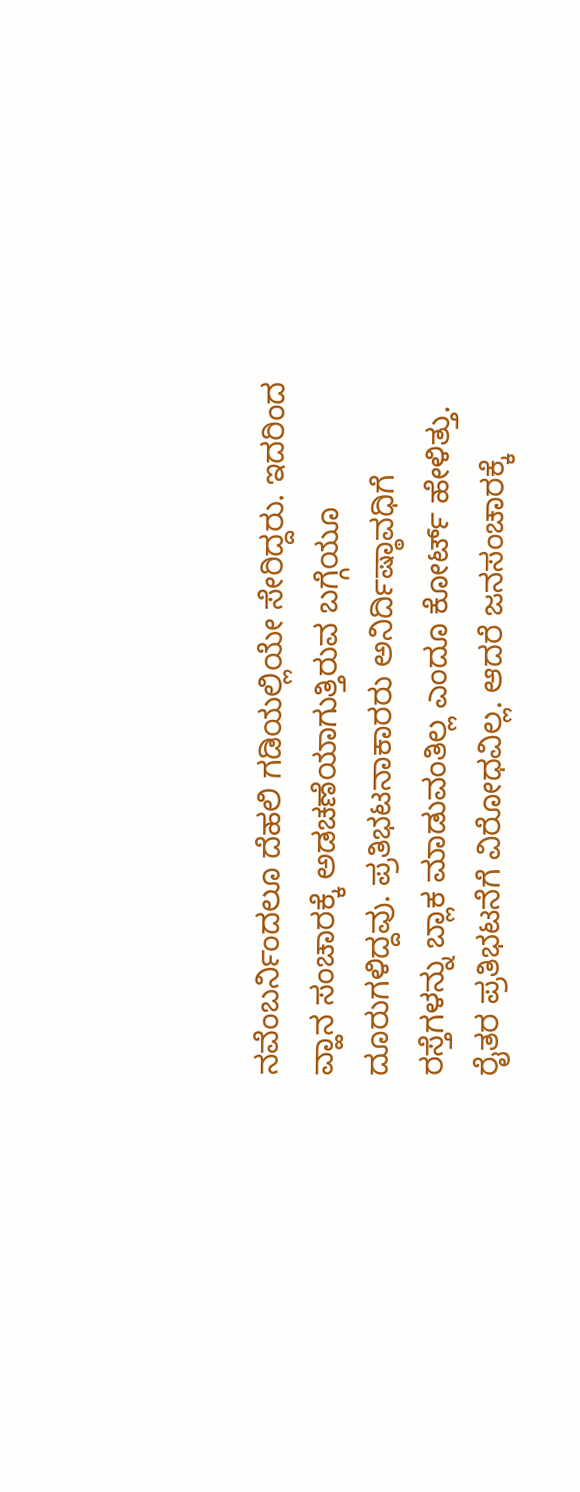ನವೆಂಬರ್ನಿಂದಲೂ ದೆಹಲಿ ಗಡಿಯಲ್ಲಿಯೇ ಸೇರಿದ್ದರು. ಇದರಿಂದ ವ್ಹಾನ ಸಂಚಾರಕ್ಕೆ ಅಡಚಣೆಯಾಗುತ್ತಿರುವ ಬಗ್ಗೆಯೂ ದೂರುಗಳಿದ್ದವು. ಪ್ರತಿಭಟನಾಕಾರರು ಅನಿರ್ದಿಷ್ಠಾವಧಿಗೆ ರಸ್ತೆಗಳನ್ನು ಬ್ಲಾಕ ಮಾಡುವಂತಿಲ್ಲ ಎಂದೂ ಕೋರ್ಟ್ ಹೇಳಿತ್ತು. ರೈತರ ಪ್ರತಿಭಟನೆಗೆ ವಿರೋಧವಿಲ್ಲ. ಆದರೆ ಜನಸಂಚಾರಕ್ಕೆ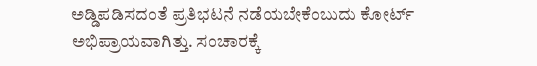ಅಡ್ಡಿಪಡಿಸದಂತೆ ಪ್ರತಿಭಟನೆ ನಡೆಯಬೇಕೆಂಬುದು ಕೋರ್ಟ್ ಅಭಿಪ್ರಾಯವಾಗಿತ್ತು. ಸಂಚಾರಕ್ಕೆ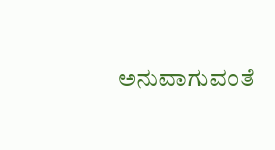ಅನುವಾಗುವಂತೆ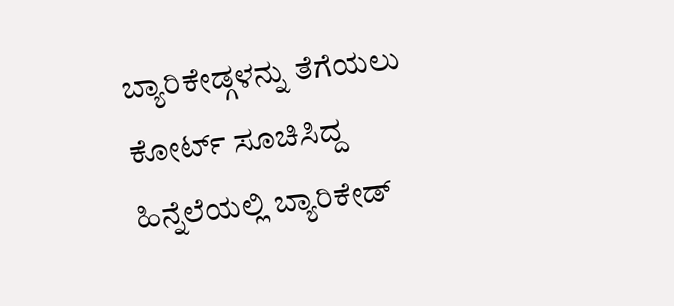ಬ್ಯಾರಿಕೇಡ್ಗಳನ್ನು ತೆಗೆಯಲು ಕೋರ್ಟ್ ಸೂಚಿಸಿದ್ದ ಹಿನ್ನೆಲೆಯಲ್ಲಿ ಬ್ಯಾರಿಕೇಡ್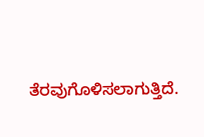ತೆರವುಗೊಳಿಸಲಾಗುತ್ತಿದೆ.